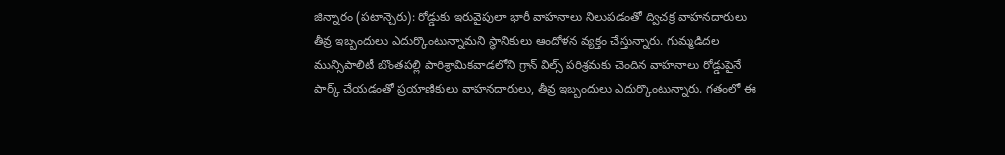జిన్నారం (పటాన్చెరు): రోడ్డుకు ఇరువైపులా భారీ వాహనాలు నిలుపడంతో ద్విచక్ర వాహనదారులు తీవ్ర ఇబ్బందులు ఎదుర్కొంటున్నామని స్థానికులు ఆందోళన వ్యక్తం చేస్తున్నారు. గుమ్మడిదల మున్సిపాలిటీ బొంతపల్లి పారిశ్రామికవాడలోని గ్రాన్ విల్స్ పరిశ్రమకు చెందిన వాహనాలు రోడ్డుపైనే పార్క్ చేయడంతో ప్రయాణికులు వాహనదారులు, తీవ్ర ఇబ్బందులు ఎదుర్కొంటున్నారు. గతంలో ఈ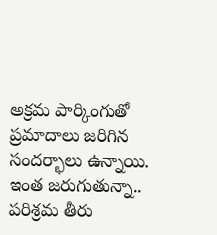అక్రమ పార్కింగుతో ప్రమాదాలు జరిగిన సందర్భాలు ఉన్నాయి. ఇంత జరుగుతున్నా.. పరిశ్రమ తీరు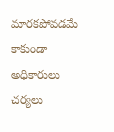మారకపోవడమే కాకుండా అధికారులు చర్యలు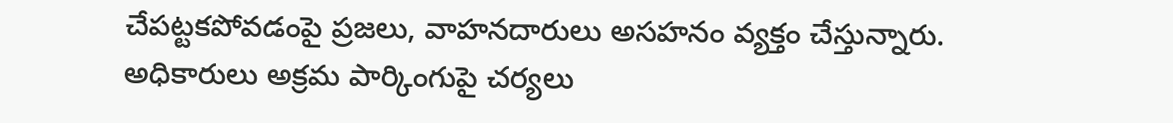చేపట్టకపోవడంపై ప్రజలు, వాహనదారులు అసహనం వ్యక్తం చేస్తున్నారు. అధికారులు అక్రమ పార్కింగుపై చర్యలు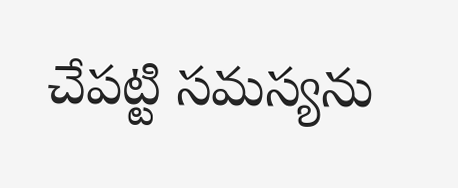చేపట్టి సమస్యను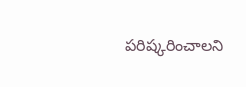పరిష్కరించాలని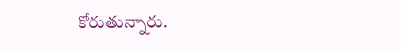కోరుతున్నారు.